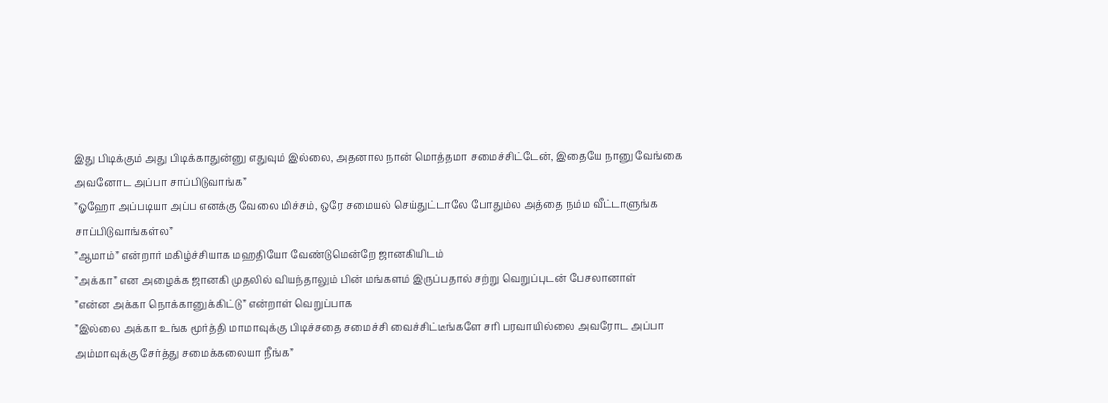இது பிடிக்கும் அது பிடிக்காதுன்னு எதுவும் இல்லை, அதனால நான் மொத்தமா சமைச்சிட்டேன், இதையே நானு வேங்கை அவனோட அப்பா சாப்பிடுவாங்க”
”ஓஹோ அப்படியா அப்ப எனக்கு வேலை மிச்சம், ஒரே சமையல் செய்துட்டாலே போதும்ல அத்தை நம்ம வீட்டாளுங்க சாப்பிடுவாங்கள்ல”
”ஆமாம்” என்றார் மகிழ்ச்சியாக மஹதியோ வேண்டுமென்றே ஜானகியிடம்
”அக்கா” என அழைக்க ஜானகி முதலில் வியந்தாலும் பின் மங்களம் இருப்பதால் சற்று வெறுப்புடன் பேசலானாள்
”என்ன அக்கா நொக்கானுக்கிட்டு” என்றாள் வெறுப்பாக
”இல்லை அக்கா உங்க மூர்த்தி மாமாவுக்கு பிடிச்சதை சமைச்சி வைச்சிட்டீங்களே சரி பரவாயில்லை அவரோட அப்பா அம்மாவுக்கு சேர்த்து சமைக்கலையா நீங்க”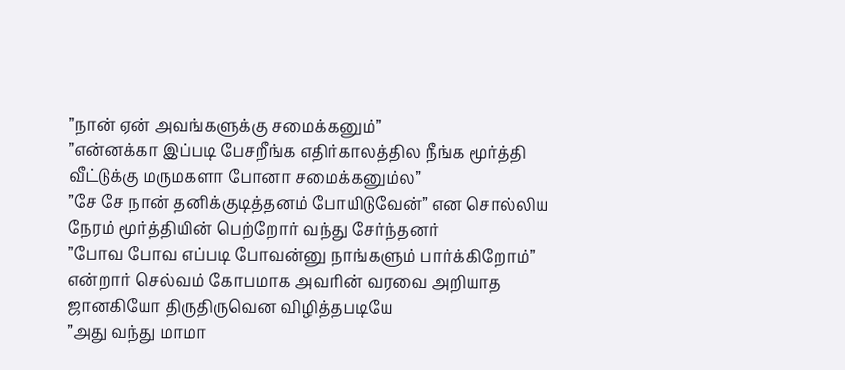”நான் ஏன் அவங்களுக்கு சமைக்கனும்”
”என்னக்கா இப்படி பேசறீங்க எதிர்காலத்தில நீங்க மூர்த்தி வீட்டுக்கு மருமகளா போனா சமைக்கனும்ல”
”சே சே நான் தனிக்குடித்தனம் போயிடுவேன்” என சொல்லிய நேரம் மூர்த்தியின் பெற்றோர் வந்து சேர்ந்தனர்
”போவ போவ எப்படி போவன்னு நாங்களும் பார்க்கிறோம்” என்றார் செல்வம் கோபமாக அவரின் வரவை அறியாத ஜானகியோ திருதிருவென விழித்தபடியே
”அது வந்து மாமா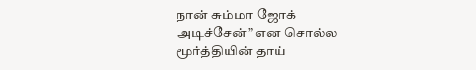நான் சும்மா ஜோக் அடிச்சேன்” என சொல்ல மூர்த்தியின் தாய்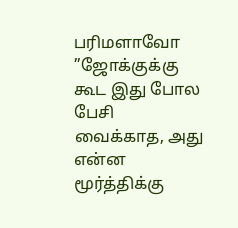பரிமளாவோ
”ஜோக்குக்கு கூட இது போல பேசி வைக்காத, அது என்ன மூர்த்திக்கு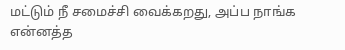மட்டும் நீ சமைச்சி வைக்கறது, அப்ப நாங்க என்னத்த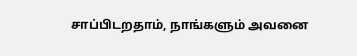சாப்பிடறதாம், நாங்களும் அவனை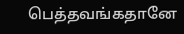பெத்தவங்கதானே